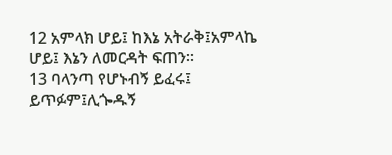12 አምላክ ሆይ፤ ከእኔ አትራቅ፤አምላኬ ሆይ፤ እኔን ለመርዳት ፍጠን።
13 ባላንጣ የሆኑብኝ ይፈሩ፤ ይጥፉም፤ሊጐዱኝ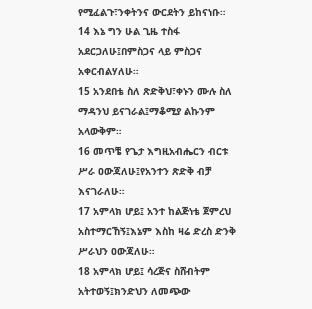የሚፈልጉ፣ንቀትንና ውርደትን ይከናነቡ።
14 እኔ ግን ሁል ጊዜ ተስፋ አደርጋለሁ፤በምስጋና ላይ ምስጋና አቀርብልሃለሁ።
15 አንደበቴ ስለ ጽድቅህ፣ቀኑን ሙሉ ስለ ማዳንህ ይናገራል፤ማቆሚያ ልኩንም አላውቅም።
16 መጥቼ የጌታ እግዚአብሔርን ብርቱ ሥራ ዐውጃለሁ፤የአንተን ጽድቅ ብቻ እናገራለሁ።
17 አምላክ ሆይ፤ አንተ ከልጅነቴ ጀምረህ አስተማርኸኝ፤እኔም እስከ ዛሬ ድረስ ድንቅ ሥራህን ዐውጃለሁ።
18 አምላክ ሆይ፤ ሳረጅና ስሸብትም አትተወኝ፤ክንድህን ለመጭው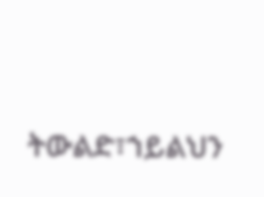ትውልድ፣ኀይልህን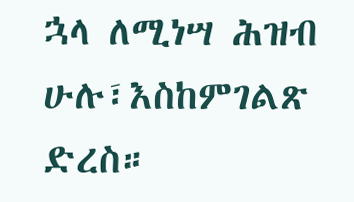ኋላ ለሚነሣ ሕዝብ ሁሉ፣እስከምገልጽ ድረስ።